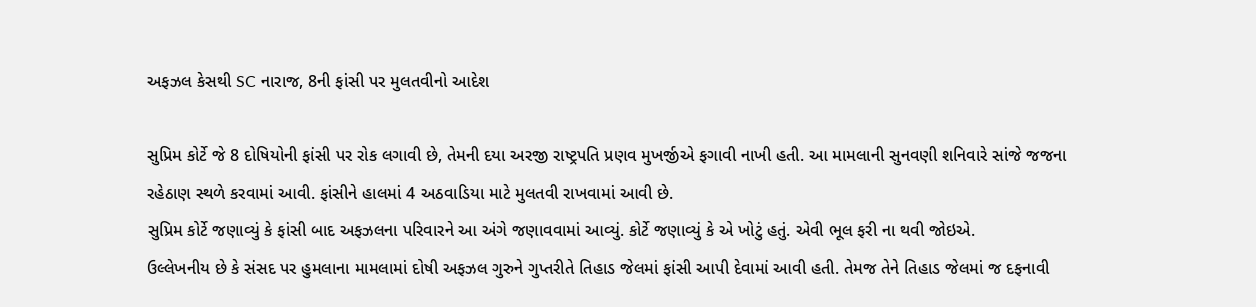અફઝલ કેસથી SC નારાજ, 8ની ફાંસી પર મુલતવીનો આદેશ

સુપ્રિમ કોર્ટે જે 8 દોષિયોની ફાંસી પર રોક લગાવી છે, તેમની દયા અરજી રાષ્ટ્રપતિ પ્રણવ મુખર્જીએ ફગાવી નાખી હતી. આ મામલાની સુનવણી શનિવારે સાંજે જજના રહેઠાણ સ્થળે કરવામાં આવી. ફાંસીને હાલમાં 4 અઠવાડિયા માટે મુલતવી રાખવામાં આવી છે.
સુપ્રિમ કોર્ટે જણાવ્યું કે ફાંસી બાદ અફઝલના પરિવારને આ અંગે જણાવવામાં આવ્યું. કોર્ટે જણાવ્યું કે એ ખોટું હતું. એવી ભૂલ ફરી ના થવી જોઇએ.
ઉલ્લેખનીય છે કે સંસદ પર હુમલાના મામલામાં દોષી અફઝલ ગુરુને ગુપ્તરીતે તિહાડ જેલમાં ફાંસી આપી દેવામાં આવી હતી. તેમજ તેને તિહાડ જેલમાં જ દફનાવી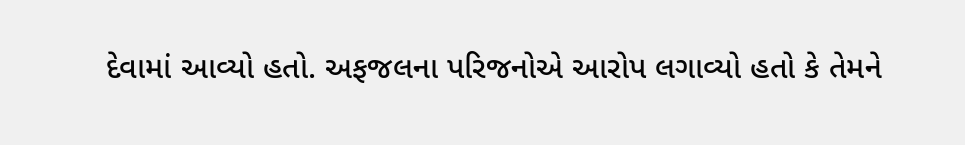દેવામાં આવ્યો હતો. અફજલના પરિજનોએ આરોપ લગાવ્યો હતો કે તેમને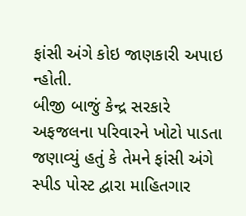ફાંસી અંગે કોઇ જાણકારી અપાઇ ન્હોતી.
બીજી બાજું કેન્દ્ર સરકારે અફજલના પરિવારને ખોટો પાડતા જણાવ્યું હતું કે તેમને ફાંસી અંગે સ્પીડ પોસ્ટ દ્વારા માહિતગાર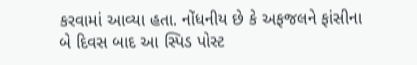કરવામાં આવ્યા હતા. નોંધનીય છે કે અફજલને ફાંસીના બે દિવસ બાદ આ સ્પિડ પોસ્ટ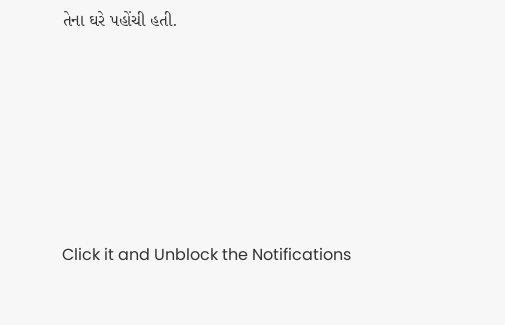તેના ઘરે પહોંચી હતી.












Click it and Unblock the Notifications